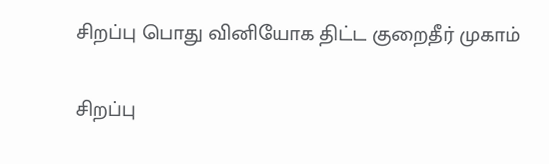சிறப்பு பொது வினியோக திட்ட குறைதீர் முகாம்

சிறப்பு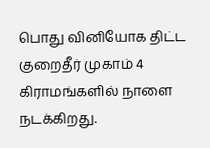பொது வினியோக திட்ட குறைதீர் முகாம் 4 கிராமங்களில் நாளை நடக்கிறது.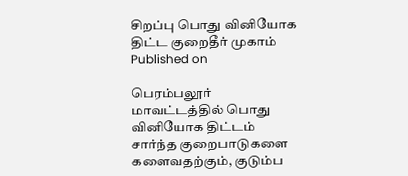சிறப்பு பொது வினியோக திட்ட குறைதீர் முகாம்
Published on

பெரம்பலூர் மாவட்டத்தில் பொது வினியோக திட்டம் சார்ந்த குறைபாடுகளை களைவதற்கும், குடும்ப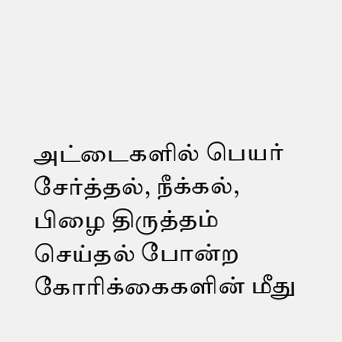அட்டைகளில் பெயர் சேர்த்தல், நீக்கல், பிழை திருத்தம் செய்தல் போன்ற கோரிக்கைகளின் மீது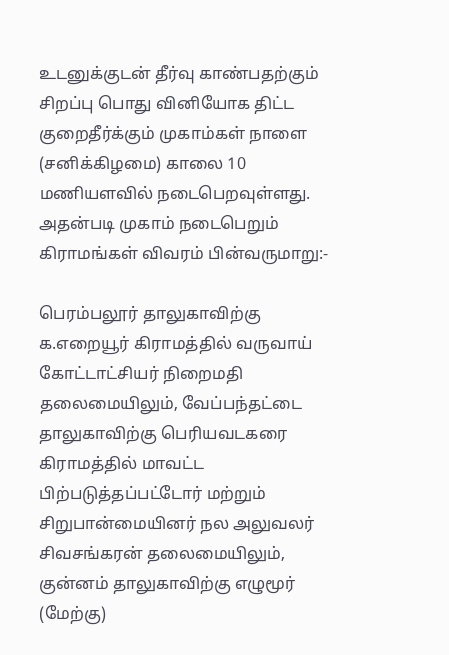உடனுக்குடன் தீர்வு காண்பதற்கும் சிறப்பு பொது வினியோக திட்ட குறைதீர்க்கும் முகாம்கள் நாளை (சனிக்கிழமை) காலை 10 மணியளவில் நடைபெறவுள்ளது. அதன்படி முகாம் நடைபெறும் கிராமங்கள் விவரம் பின்வருமாறு:-

பெரம்பலூர் தாலுகாவிற்கு க.எறையூர் கிராமத்தில் வருவாய் கோட்டாட்சியர் நிறைமதி தலைமையிலும், வேப்பந்தட்டை தாலுகாவிற்கு பெரியவடகரை கிராமத்தில் மாவட்ட பிற்படுத்தப்பட்டோர் மற்றும் சிறுபான்மையினர் நல அலுவலர் சிவசங்கரன் தலைமையிலும், குன்னம் தாலுகாவிற்கு எழுமூர் (மேற்கு)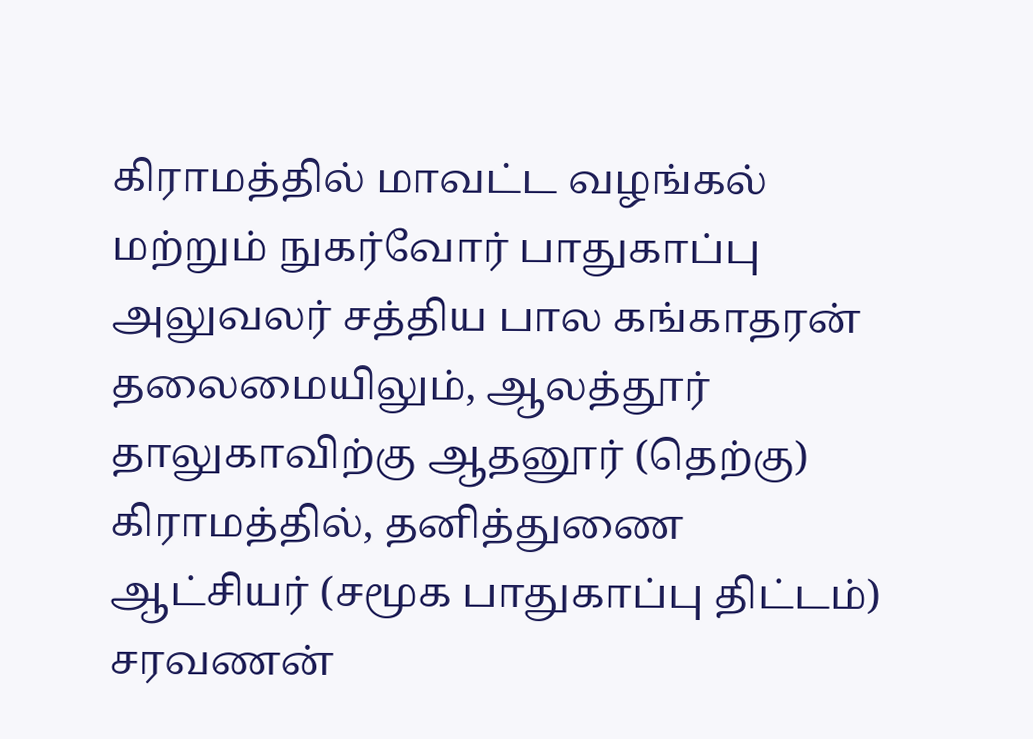கிராமத்தில் மாவட்ட வழங்கல் மற்றும் நுகர்வோர் பாதுகாப்பு அலுவலர் சத்திய பால கங்காதரன் தலைமையிலும், ஆலத்தூர் தாலுகாவிற்கு ஆதனூர் (தெற்கு) கிராமத்தில், தனித்துணை ஆட்சியர் (சமூக பாதுகாப்பு திட்டம்) சரவணன்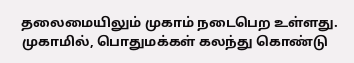தலைமையிலும் முகாம் நடைபெற உள்ளது. முகாமில், பொதுமக்கள் கலந்து கொண்டு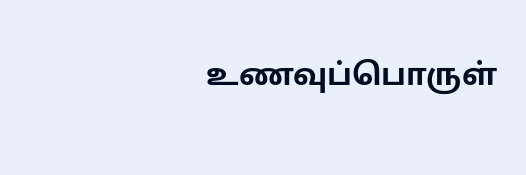உணவுப்பொருள்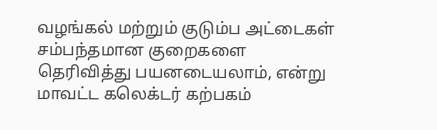வழங்கல் மற்றும் குடும்ப அட்டைகள் சம்பந்தமான குறைகளை தெரிவித்து பயனடையலாம், என்று மாவட்ட கலெக்டர் கற்பகம்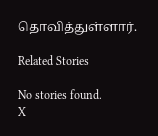தொவித்துள்ளார்.

Related Stories

No stories found.
X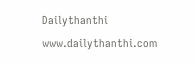Dailythanthi
www.dailythanthi.com